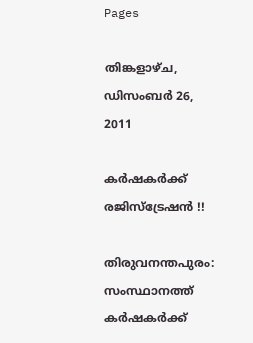Pages

തിങ്കളാഴ്‌ച, ഡിസംബർ 26, 2011

കര്‍ഷകര്‍ക്ക് രജിസ്‌ട്രേഷന്‍ !!

തിരുവനന്തപുരം: സംസ്ഥാനത്ത് കര്‍ഷകര്‍ക്ക്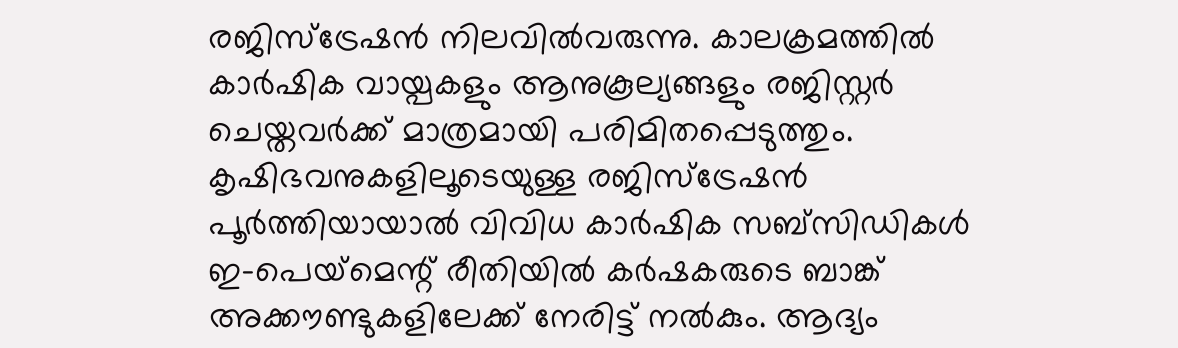രജിസ്‌ട്രേഷന്‍ നിലവില്‍വരുന്നു. കാലക്രമത്തില്‍ കാര്‍ഷിക വായ്പകളും ആനുകൂല്യങ്ങളും രജിസ്റ്റര്‍ ചെയ്തവര്‍ക്ക് മാത്രമായി പരിമിതപ്പെടുത്തും. കൃഷിഭവനുകളിലൂടെയുള്ള രജിസ്‌ട്രേഷന്‍ പൂര്‍ത്തിയായാല്‍ വിവിധ കാര്‍ഷിക സബ്‌സിഡികള്‍ ഇ-പെയ്‌മെന്റ് രീതിയില്‍ കര്‍ഷകരുടെ ബാങ്ക് അക്കൗണ്ടുകളിലേക്ക് നേരിട്ട് നല്‍കും. ആദ്യം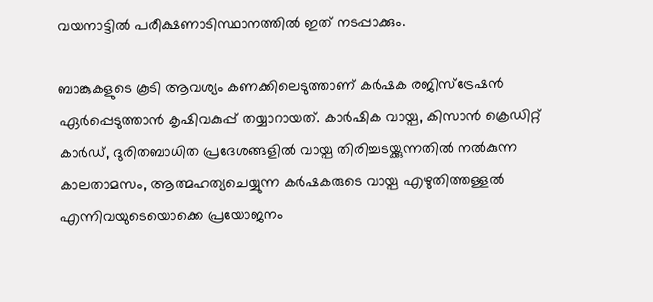വയനാട്ടില്‍ പരീക്ഷണാടിസ്ഥാനത്തില്‍ ഇത് നടപ്പാക്കും.

ബാങ്കുകളുടെ കൂടി ആവശ്യം കണക്കിലെടുത്താണ് കര്‍ഷക രജിസ്‌ട്രേഷന്‍ ഏര്‍പ്പെടുത്താന്‍ കൃഷിവകുപ്പ് തയ്യാറായത്. കാര്‍ഷിക വായ്പ, കിസാന്‍ ക്രെഡിറ്റ് കാര്‍ഡ്, ദുരിതബാധിത പ്രദേശങ്ങളില്‍ വായ്പ തിരിച്ചടയ്ക്കുന്നതില്‍ നല്‍കുന്ന കാലതാമസം, ആത്മഹത്യചെയ്യുന്ന കര്‍ഷകരുടെ വായ്പ എഴുതിത്തള്ളല്‍ എന്നിവയുടെയൊക്കെ പ്രയോജനം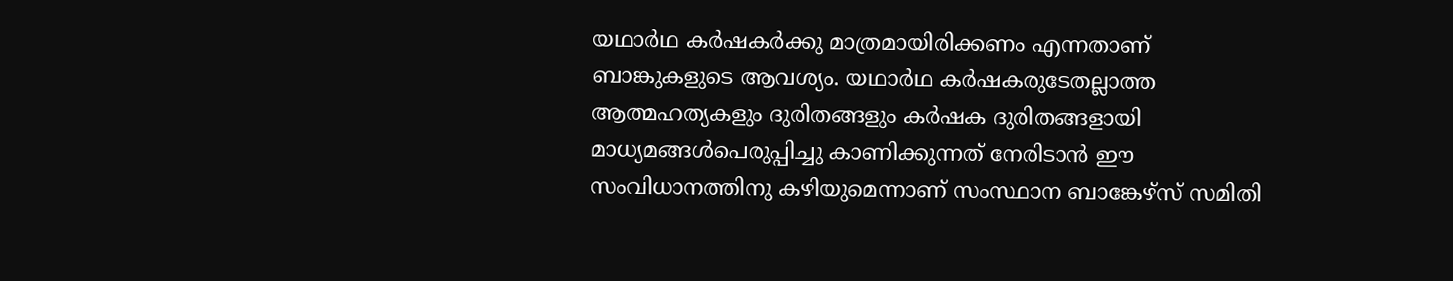യഥാര്‍ഥ കര്‍ഷകര്‍ക്കു മാത്രമായിരിക്കണം എന്നതാണ് ബാങ്കുകളുടെ ആവശ്യം. യഥാര്‍ഥ കര്‍ഷകരുടേതല്ലാത്ത ആത്മഹത്യകളും ദുരിതങ്ങളും കര്‍ഷക ദുരിതങ്ങളായി മാധ്യമങ്ങള്‍പെരുപ്പിച്ചു കാണിക്കുന്നത് നേരിടാന്‍ ഈ സംവിധാനത്തിനു കഴിയുമെന്നാണ് സംസ്ഥാന ബാങ്കേഴ്‌സ് സമിതി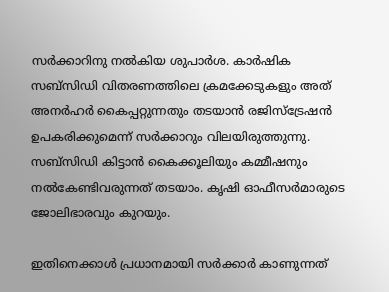സര്‍ക്കാറിനു നല്‍കിയ ശുപാര്‍ശ. കാര്‍ഷിക സബ്‌സിഡി വിതരണത്തിലെ ക്രമക്കേടുകളും അത് അനര്‍ഹര്‍ കൈപ്പറ്റുന്നതും തടയാന്‍ രജിസ്‌ട്രേഷന്‍ ഉപകരിക്കുമെന്ന് സര്‍ക്കാറും വിലയിരുത്തുന്നു. സബ്‌സിഡി കിട്ടാന്‍ കൈക്കൂലിയും കമ്മീഷനും നല്‍കേണ്ടിവരുന്നത് തടയാം. കൃഷി ഓഫീസര്‍മാരുടെ ജോലിഭാരവും കുറയും.

ഇതിനെക്കാള്‍ പ്രധാനമായി സര്‍ക്കാര്‍ കാണുന്നത്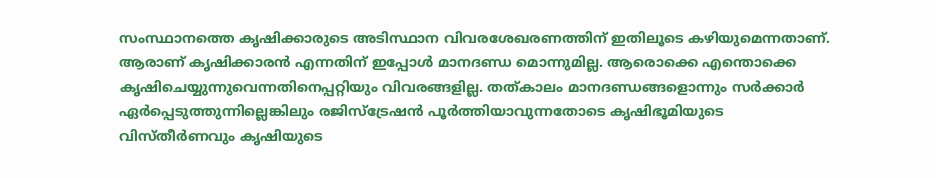സംസ്ഥാനത്തെ കൃഷിക്കാരുടെ അടിസ്ഥാന വിവരശേഖരണത്തിന് ഇതിലൂടെ കഴിയുമെന്നതാണ്. ആരാണ് കൃഷിക്കാരന്‍ എന്നതിന് ഇപ്പോള്‍ മാനദണ്ഡ മൊന്നുമില്ല. ആരൊക്കെ എന്തൊക്കെ കൃഷിചെയ്യുന്നുവെന്നതിനെപ്പറ്റിയും വിവരങ്ങളില്ല. തത്കാലം മാനദണ്ഡങ്ങളൊന്നും സര്‍ക്കാര്‍ ഏര്‍പ്പെടുത്തുന്നില്ലെങ്കിലും രജിസ്‌ട്രേഷന്‍ പൂര്‍ത്തിയാവുന്നതോടെ കൃഷിഭൂമിയുടെ വിസ്തീര്‍ണവും കൃഷിയുടെ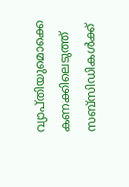വ്യാപ്തിയുമൊക്കെ കണക്കിലെടുത്ത് സബ്‌സിഡികള്‍ക്ക്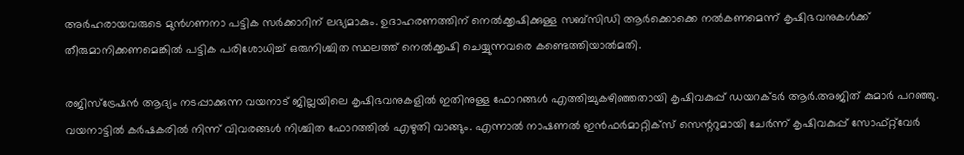അര്‍ഹരായവരുടെ മുന്‍ഗണനാ പട്ടിക സര്‍ക്കാറിന് ലഭ്യമാകും. ഉദാഹരണത്തിന് നെല്‍ക്കൃഷിക്കുള്ള സബ്‌സിഡി ആര്‍ക്കൊക്കെ നല്‍കണമെന്ന് കൃഷിഭവനുകള്‍ക്ക് തീരുമാനിക്കണമെങ്കില്‍ പട്ടിക പരിശോധിച്ച് ഒരുനിശ്ചിത സ്ഥലത്ത് നെല്‍ക്കൃഷി ചെയ്യുന്നവരെ കണ്ടെത്തിയാല്‍മതി.

രജിസ്‌ട്രേഷന്‍ ആദ്യം നടപ്പാക്കുന്ന വയനാട് ജില്ലയിലെ കൃഷിഭവനുകളില്‍ ഇതിനുള്ള ഫോറങ്ങള്‍ എത്തിച്ചുകഴിഞ്ഞതായി കൃഷിവകുപ്പ് ഡയറക്ടര്‍ ആര്‍.അജിത് കുമാര്‍ പറഞ്ഞു. വയനാട്ടില്‍ കര്‍ഷകരില്‍ നിന്ന് വിവരങ്ങള്‍ നിശ്ചിത ഫോറത്തില്‍ എഴുതി വാങ്ങും. എന്നാല്‍ നാഷണല്‍ ഇന്‍ഫര്‍മാറ്റിക്‌സ് സെന്ററുമായി ചേര്‍ന്ന് കൃഷിവകുപ്പ് സോഫ്റ്റ്‌വേര്‍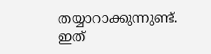തയ്യാറാക്കുന്നുണ്ട്. ഇത്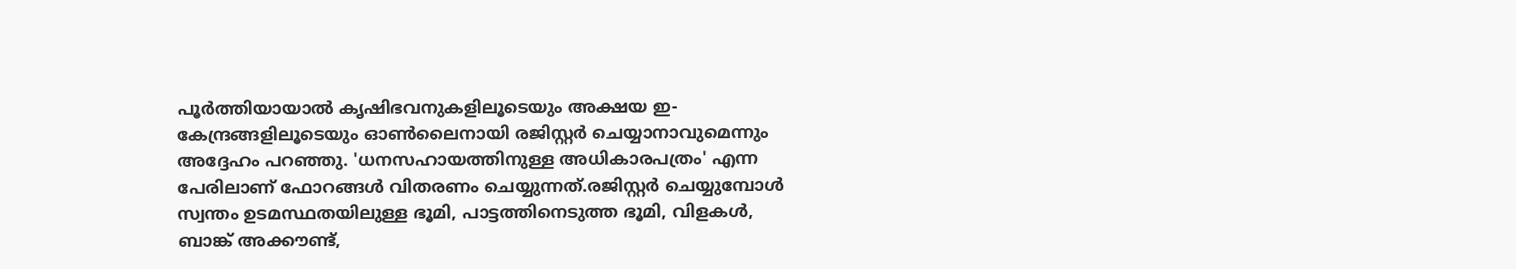പൂര്‍ത്തിയായാല്‍ കൃഷിഭവനുകളിലൂടെയും അക്ഷയ ഇ-കേന്ദ്രങ്ങളിലൂടെയും ഓണ്‍ലൈനായി രജിസ്റ്റര്‍ ചെയ്യാനാവുമെന്നും അദ്ദേഹം പറഞ്ഞു. 'ധനസഹായത്തിനുള്ള അധികാരപത്രം' എന്ന പേരിലാണ് ഫോറങ്ങള്‍ വിതരണം ചെയ്യുന്നത്.രജിസ്റ്റര്‍ ചെയ്യുമ്പോള്‍ സ്വന്തം ഉടമസ്ഥതയിലുള്ള ഭൂമി, പാട്ടത്തിനെടുത്ത ഭൂമി, വിളകള്‍, ബാങ്ക് അക്കൗണ്ട്,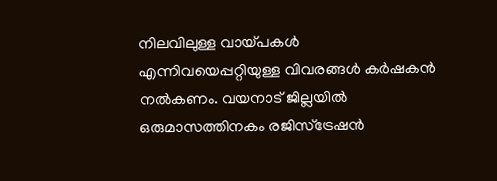നിലവിലുള്ള വായ്പകള്‍ എന്നിവയെപ്പറ്റിയുള്ള വിവരങ്ങള്‍ കര്‍ഷകന്‍ നല്‍കണം. വയനാട് ജില്ലയില്‍ ഒരുമാസത്തിനകം രജിസ്‌ട്രേഷന്‍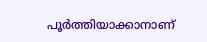പൂര്‍ത്തിയാക്കാനാണ്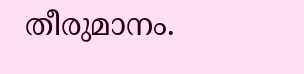തീരുമാനം.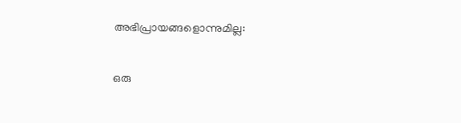അഭിപ്രായങ്ങളൊന്നുമില്ല:

ഒരു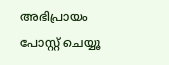അഭിപ്രായം പോസ്റ്റ് ചെയ്യൂ